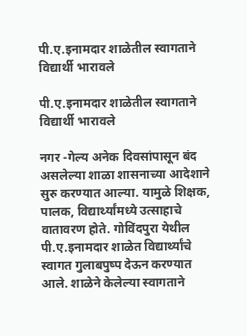पी.ए.इनामदार शाळेतील स्वागताने विद्यार्थी भारावले

पी.ए.इनामदार शाळेतील स्वागताने विद्यार्थी भारावले

नगर -गेल्य अनेक दिवसांपासून बंद असलेल्या शाळा शासनाच्या आदेशाने सुरु करण्यात आल्या. यामुळे शिक्षक, पालक, विद्यार्थ्यांमध्ये उत्साहाचे वातावरण होते. गोविंदपुरा येथील पी.ए.इनामदार शाळेत विद्यार्थ्यांचे स्वागत गुलाबपुष्प देऊन करण्यात आले. शाळेने केलेल्या स्वागताने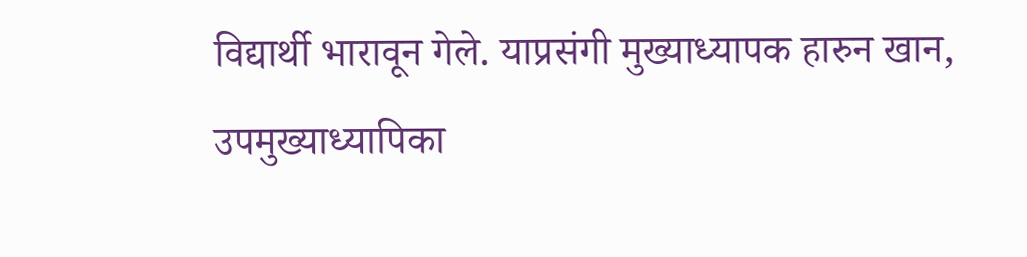विद्यार्थी भारावून गेले. याप्रसंगी मुख्याध्यापक हारुन खान, उपमुख्याध्यापिका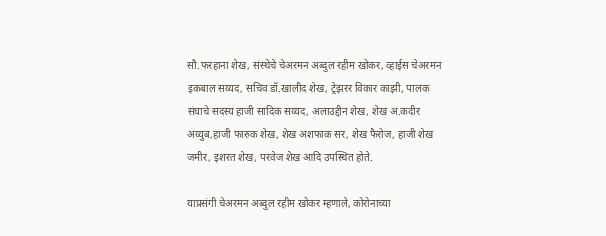सौ.फरहाना शेख, संस्थेचे चेअरमन अब्दुल रहीम खोकर, व्हाईस चेअरमन इकबाल सय्यद, सचिव डॉ.खालीद शेख, ट्रेझरर विकार काझी, पालक संघाचे सदस्य हाजी सादिक सय्यद, अलाउद्दीन शेख, शेख अ.कदीर अय्युब,हाजी फारुक शेख, शेख अशफाक सर, शेख फैरोज, हाजी शेख जमीर, इशरत शेख, परवेज शेख आदि उपस्थित होते.

याप्रसंगी चेअरमन अब्दुल रहीम खोकर म्हणाले, कोरोनाच्या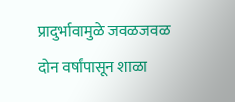प्रादुर्भावामुळे जवळजवळ दोन वर्षांपासून शाळा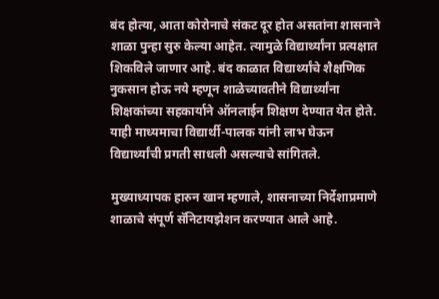बंद होत्या, आता कोरोनाचे संकट दूर होत असतांना शासनाने शाळा पुन्हा सुरु केल्या आहेत. त्यामुळे विद्यार्थ्यांना प्रत्यक्षात शिकविले जाणार आहे. बंद काळात विद्यार्थ्यांचे शैक्षणिक नुकसान होऊ नये म्हणून शाळेच्यावतीने विद्यार्थ्यांना शिक्षकांच्या सहकार्याने ऑनलाईन शिक्षण देण्यात येत होते. याही माध्यमाचा विद्यार्थी-पालक यांनी लाभ घेऊन विद्यार्थ्यांची प्रगती साधली असल्याचे सांगितले.

मुख्याध्यापक हारुन खान म्हणाले, शासनाच्या निर्देशाप्रमाणे शाळाचे संपूर्ण सॅनिटायझेशन करण्यात आले आहे.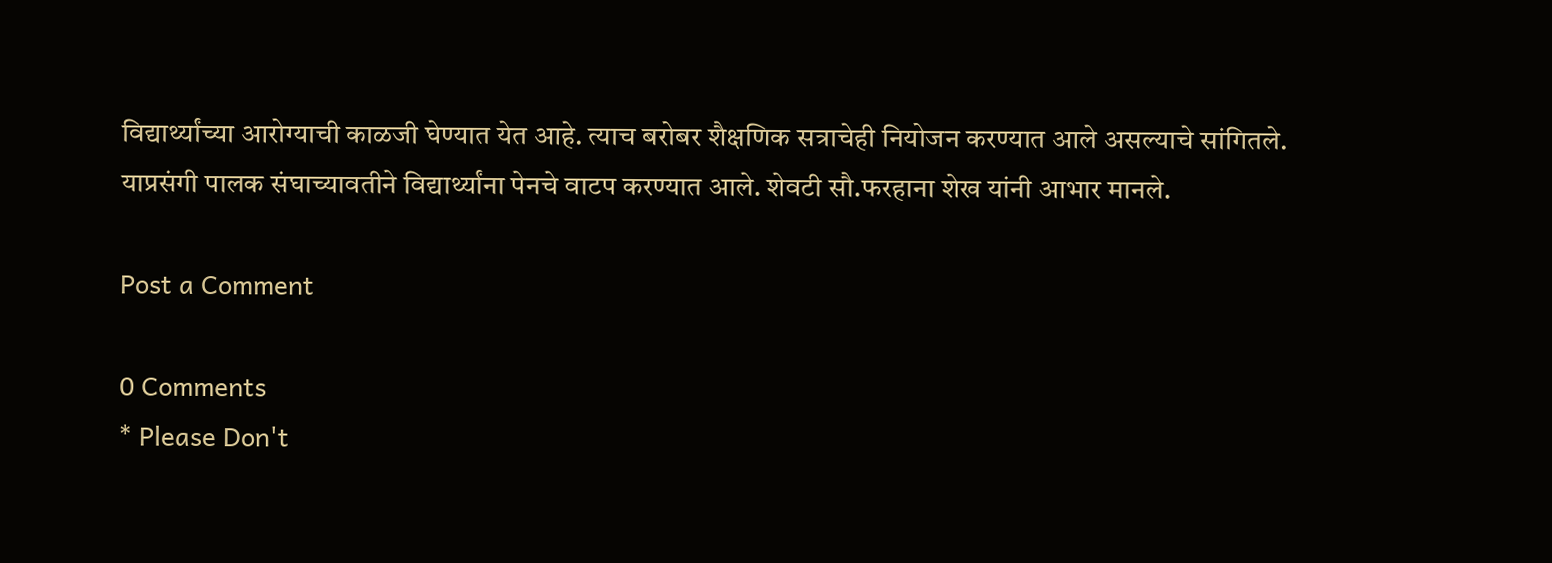विद्यार्थ्यांच्या आरोग्याची काळजी घेण्यात येत आहे. त्याच बरोबर शैक्षणिक सत्राचेही नियोजन करण्यात आले असल्याचे सांगितले.
याप्रसंगी पालक संघाच्यावतीने विद्यार्थ्यांना पेनचे वाटप करण्यात आले. शेवटी सौ.फरहाना शेख यांनी आभार मानले.

Post a Comment

0 Comments
* Please Don't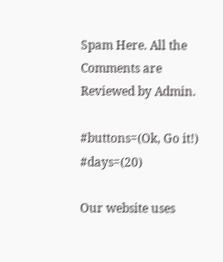Spam Here. All the Comments are Reviewed by Admin.

#buttons=(Ok, Go it!) #days=(20)

Our website uses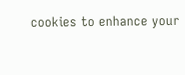cookies to enhance your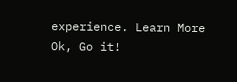experience. Learn More
Ok, Go it!